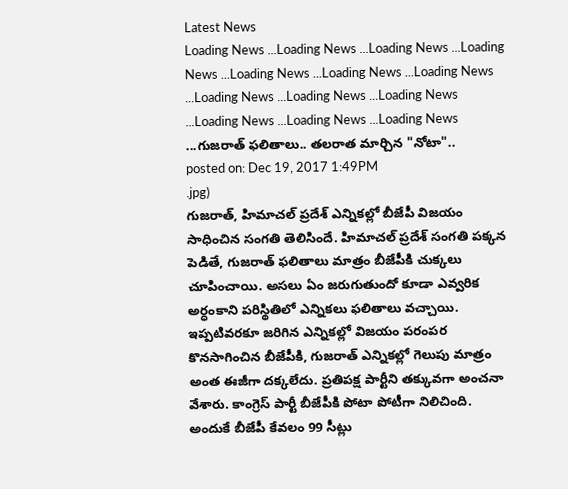Latest News
Loading News ...Loading News ...Loading News ...Loading News ...Loading News ...Loading News ...Loading News ...Loading News ...Loading News ...Loading News ...Loading News ...Loading News ...Loading News ...గుజరాత్ ఫలితాలు.. తలరాత మార్చిన "నోటా"..
posted on: Dec 19, 2017 1:49PM
.jpg)
గుజరాత్, హిమాచల్ ప్రదేశ్ ఎన్నికల్లో బీజేపీ విజయం సాధించిన సంగతి తెలిసిందే. హిమాచల్ ప్రదేశ్ సంగతి పక్కన పెడితే, గుజరాత్ ఫలితాలు మాత్రం బీజేపీకి చుక్కలు చూపించాయి. అసలు ఏం జరుగుతుందో కూడా ఎవ్వరిక అర్ధంకాని పరిస్థితిలో ఎన్నికలు ఫలితాలు వచ్చాయి. ఇప్పటివరకూ జరిగిన ఎన్నికల్లో విజయం పరంపర కొనసాగించిన బీజేపీకి, గుజరాత్ ఎన్నికల్లో గెలుపు మాత్రం అంత ఈజీగా దక్కలేదు. ప్రతిపక్ష పార్టీని తక్కువగా అంచనా వేశారు. కాంగ్రెస్ పార్టీ బీజేపీకి పోటా పోటీగా నిలిచింది. అందుకే బీజేపీ కేవలం 99 సీట్లు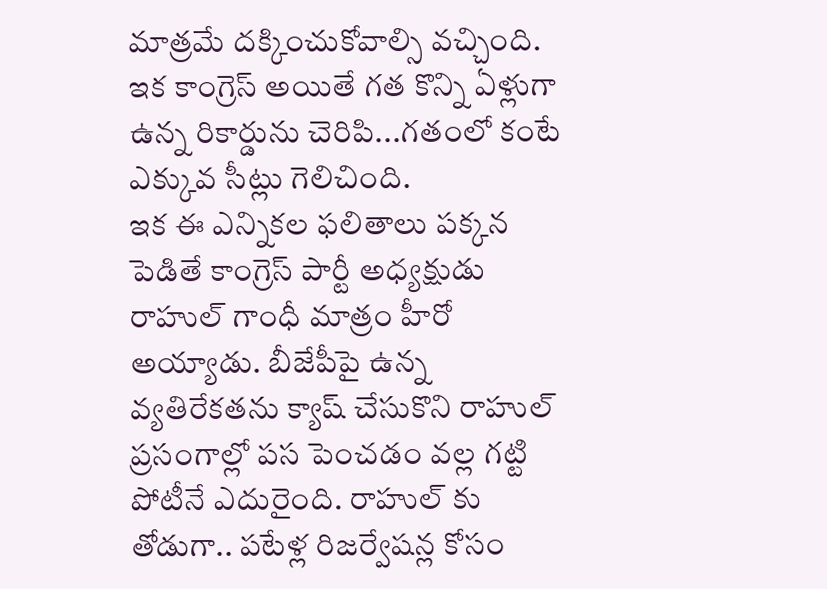మాత్రమే దక్కించుకోవాల్సి వచ్చింది. ఇక కాంగ్రెస్ అయితే గత కొన్ని ఏళ్లుగా ఉన్న రికార్డును చెరిపి...గతంలో కంటే ఎక్కువ సీట్లు గెలిచింది.
ఇక ఈ ఎన్నికల ఫలితాలు పక్కన పెడితే కాంగ్రెస్ పార్టీ అధ్యక్షుడు రాహుల్ గాంధీ మాత్రం హీరో అయ్యాడు. బీజేపీపై ఉన్న వ్యతిరేకతను క్యాష్ చేసుకొని రాహుల్ ప్రసంగాల్లో పస పెంచడం వల్ల గట్టి పోటీనే ఎదురైంది. రాహుల్ కు తోడుగా.. పటేళ్ల రిజర్వేషన్ల కోసం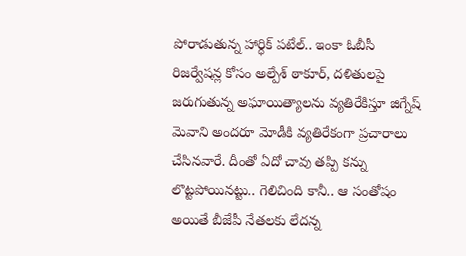పోరాడుతున్న హార్ధిక్ పటేల్.. ఇంకా ఓబీసీ రిజర్వేషన్ల కోసం అల్పేశ్ ఠాకూర్, దళితులపై జరుగుతున్న అఘాయిత్యాలను వ్యతిరేకిస్తూ జిగ్నేష్ మెవాని అందరూ మోడీకి వ్యతిరేకంగా ప్రచారాలు చేసినవారే. దీంతో ఏదో చావు తప్పి కన్ను లొట్టపోయినట్టు.. గెలిచింది కానీ.. ఆ సంతోషం అయితే బీజేపీ నేతలకు లేదన్న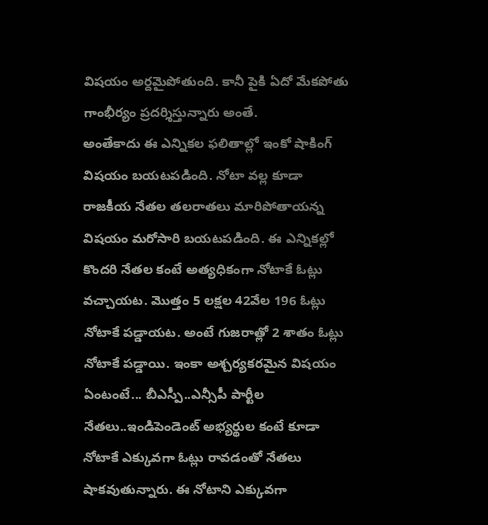విషయం అర్దమైపోతుంది. కానీ పైకి ఏదో మేకపోతు గాంభీర్యం ప్రదర్శిస్తున్నారు అంతే.
అంతేకాదు ఈ ఎన్నికల ఫలితాల్లో ఇంకో షాకింగ్ విషయం బయటపడింది. నోటా వల్ల కూడా రాజకీయ నేతల తలరాతలు మారిపోతాయన్న విషయం మరోసారి బయటపడింది. ఈ ఎన్నికల్లో కొందరి నేతల కంటే అత్యధికంగా నోటాకే ఓట్లు వచ్చాయట. మొత్తం 5 లక్షల 42వేల 196 ఓట్లు నోటాకే పడ్డాయట. అంటే గుజరాత్లో 2 శాతం ఓట్లు నోటాకే పడ్డాయి. ఇంకా అశ్చర్యకరమైన విషయం ఏంటంటే... బీఎస్పీ..ఎన్సీపీ పార్టీల నేతలు..ఇండిపెండెంట్ అభ్యర్థుల కంటే కూడా నోటాకే ఎక్కువగా ఓట్లు రావడంతో నేతలు షాకవుతున్నారు. ఈ నోటాని ఎక్కువగా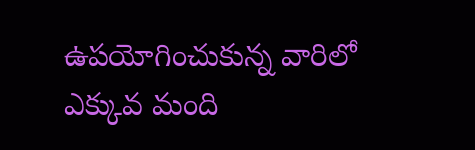ఉపయోగించుకున్న వారిలో ఎక్కువ మంది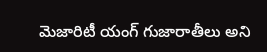మెజారిటీ యంగ్ గుజారాతీలు అని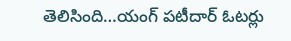తెలిసింది…యంగ్ పటీదార్ ఓటర్లు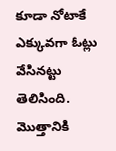కూడా నోటాకే ఎక్కువగా ఓట్లు వేసినట్టు తెలిసింది. మొత్తానికి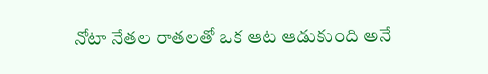నోటా నేతల రాతలతో ఒక ఆట ఆడుకుంది అనే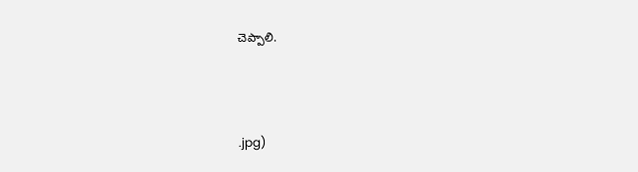చెప్పాలి.



.jpg)